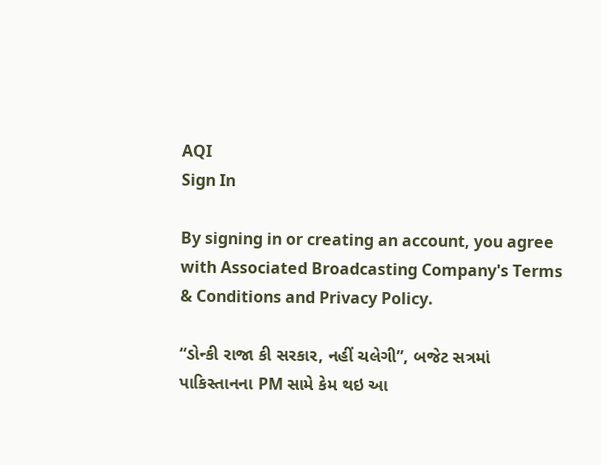AQI
Sign In

By signing in or creating an account, you agree with Associated Broadcasting Company's Terms & Conditions and Privacy Policy.

“ડોન્કી રાજા કી સરકાર, નહીં ચલેગી”, બજેટ સત્રમાં પાકિસ્તાનના PM સામે કેમ થઇ આ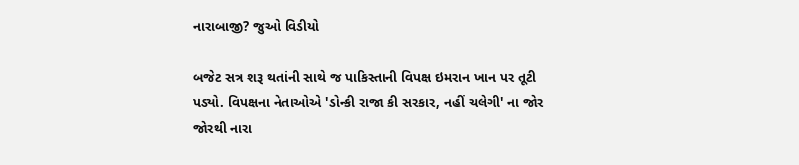નારાબાજી? જુઓ વિડીયો

બજેટ સત્ર શરૂ થતાંની સાથે જ પાકિસ્તાની વિપક્ષ ઇમરાન ખાન પર તૂટી પડ્યો. વિપક્ષના નેતાઓએ 'ડોન્કી રાજા કી સરકાર, નહીં ચલેગી' ના જોર જોરથી નારા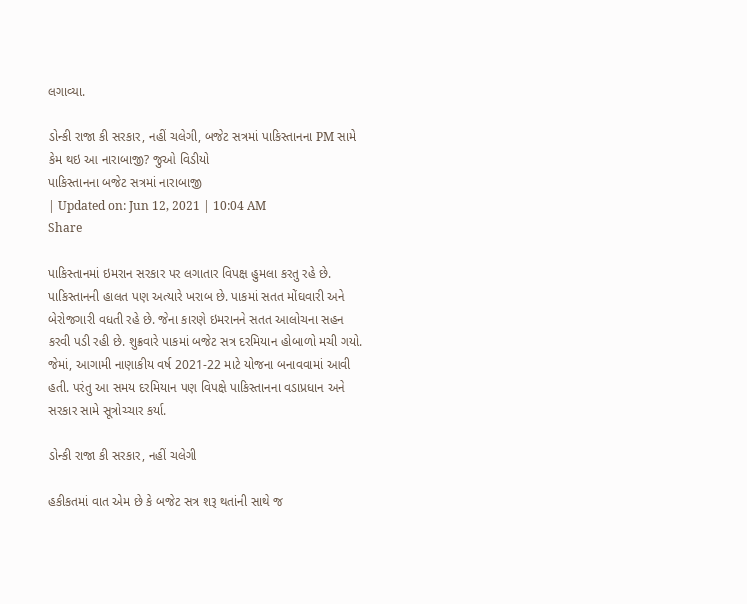લગાવ્યા.

ડોન્કી રાજા કી સરકાર, નહીં ચલેગી, બજેટ સત્રમાં પાકિસ્તાનના PM સામે કેમ થઇ આ નારાબાજી? જુઓ વિડીયો
પાકિસ્તાનના બજેટ સત્રમાં નારાબાજી
| Updated on: Jun 12, 2021 | 10:04 AM
Share

પાકિસ્તાનમાં ઇમરાન સરકાર પર લગાતાર વિપક્ષ હુમલા કરતુ રહે છે. પાકિસ્તાનની હાલત પણ અત્યારે ખરાબ છે. પાકમાં સતત મોંઘવારી અને બેરોજગારી વધતી રહે છે. જેના કારણે ઇમરાનને સતત આલોચના સહન કરવી પડી રહી છે. શુક્રવારે પાકમાં બજેટ સત્ર દરમિયાન હોબાળો મચી ગયો. જેમાં, આગામી નાણાકીય વર્ષ 2021-22 માટે યોજના બનાવવામાં આવી હતી. પરંતુ આ સમય દરમિયાન પણ વિપક્ષે પાકિસ્તાનના વડાપ્રધાન અને સરકાર સામે સૂત્રોચ્ચાર કર્યા.

ડોન્કી રાજા કી સરકાર, નહીં ચલેગી

હકીકતમાં વાત એમ છે કે બજેટ સત્ર શરૂ થતાંની સાથે જ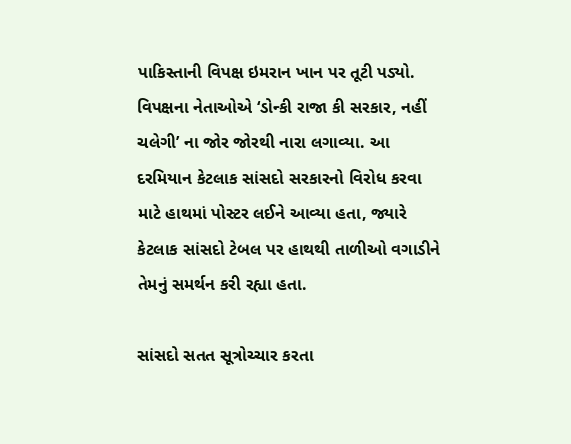પાકિસ્તાની વિપક્ષ ઇમરાન ખાન પર તૂટી પડ્યો. વિપક્ષના નેતાઓએ ‘ડોન્કી રાજા કી સરકાર, નહીં ચલેગી’ ના જોર જોરથી નારા લગાવ્યા. આ દરમિયાન કેટલાક સાંસદો સરકારનો વિરોધ કરવા માટે હાથમાં પોસ્ટર લઈને આવ્યા હતા, જ્યારે કેટલાક સાંસદો ટેબલ પર હાથથી તાળીઓ વગાડીને તેમનું સમર્થન કરી રહ્યા હતા.

સાંસદો સતત સૂત્રોચ્ચાર કરતા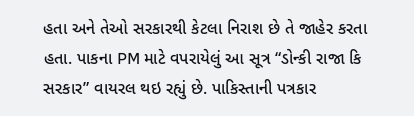હતા અને તેઓ સરકારથી કેટલા નિરાશ છે તે જાહેર કરતા હતા. પાકના PM માટે વપરાયેલું આ સૂત્ર “ડોન્કી રાજા કિ સરકાર” વાયરલ થઇ રહ્યું છે. પાકિસ્તાની પત્રકાર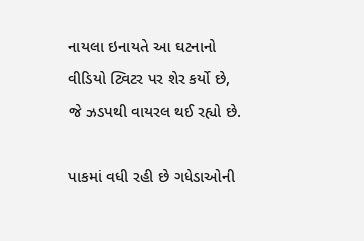નાયલા ઇનાયતે આ ઘટનાનો વીડિયો ટ્વિટર પર શેર કર્યો છે, જે ઝડપથી વાયરલ થઈ રહ્યો છે.

પાકમાં વધી રહી છે ગધેડાઓની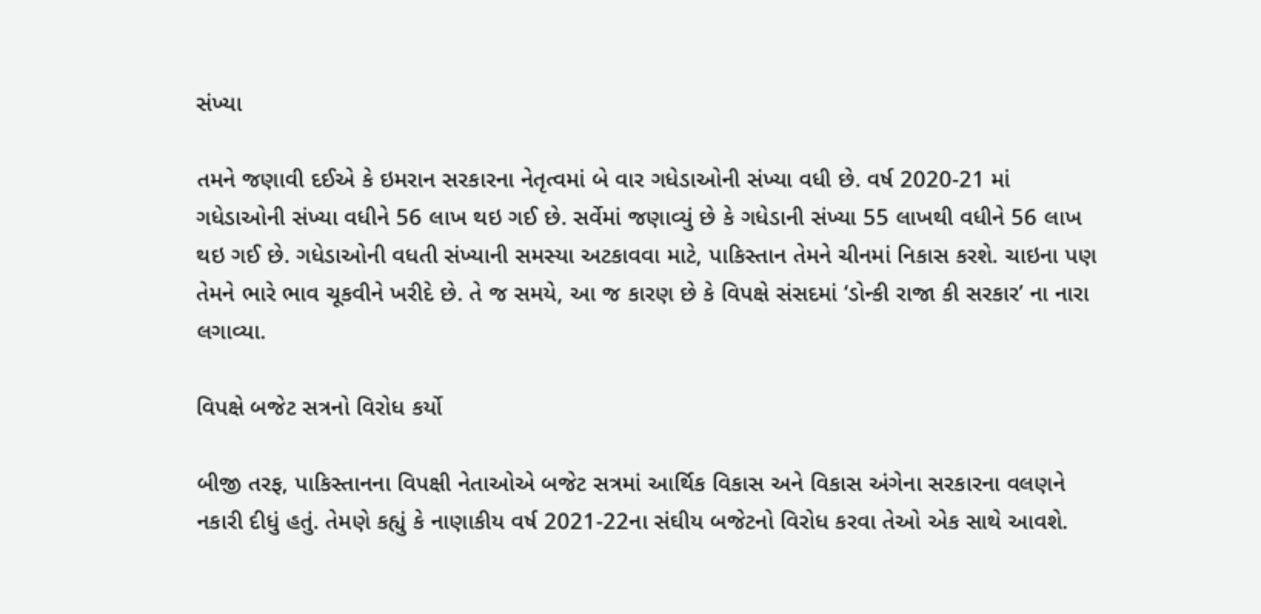સંખ્યા

તમને જણાવી દઈએ કે ઇમરાન સરકારના નેતૃત્વમાં બે વાર ગધેડાઓની સંખ્યા વધી છે. વર્ષ 2020-21 માં ગધેડાઓની સંખ્યા વધીને 56 લાખ થઇ ગઈ છે. સર્વેમાં જણાવ્યું છે કે ગધેડાની સંખ્યા 55 લાખથી વધીને 56 લાખ થઇ ગઈ છે. ગધેડાઓની વધતી સંખ્યાની સમસ્યા અટકાવવા માટે, પાકિસ્તાન તેમને ચીનમાં નિકાસ કરશે. ચાઇના પણ તેમને ભારે ભાવ ચૂકવીને ખરીદે છે. તે જ સમયે, આ જ કારણ છે કે વિપક્ષે સંસદમાં ‘ડોન્કી રાજા કી સરકાર’ ના નારા લગાવ્યા.

વિપક્ષે બજેટ સત્રનો વિરોધ કર્યો

બીજી તરફ, પાકિસ્તાનના વિપક્ષી નેતાઓએ બજેટ સત્રમાં આર્થિક વિકાસ અને વિકાસ અંગેના સરકારના વલણને નકારી દીધું હતું. તેમણે કહ્યું કે નાણાકીય વર્ષ 2021-22ના સંઘીય બજેટનો વિરોધ કરવા તેઓ એક સાથે આવશે.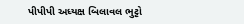પીપીપી અધ્યક્ષ બિલાવલ ભુટ્ટો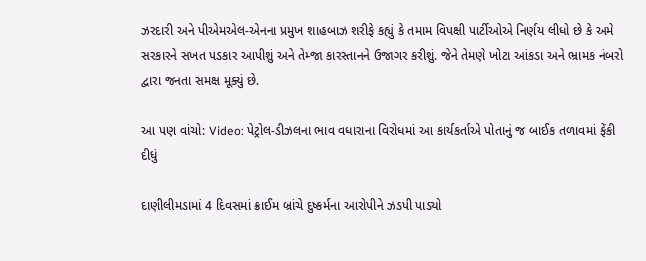ઝરદારી અને પીએમએલ-એનના પ્રમુખ શાહબાઝ શરીફે કહ્યું કે તમામ વિપક્ષી પાર્ટીઓએ નિર્ણય લીધો છે કે અમે સરકારને સખત પડકાર આપીશું અને તેમ્જા કારસ્તાનને ઉજાગર કરીશું. જેને તેમણે ખોટા આંકડા અને ભ્રામક નંબરો દ્વારા જનતા સમક્ષ મૂક્યું છે.

આ પણ વાંચો: Video: પેટ્રોલ-ડીઝલના ભાવ વધારાના વિરોધમાં આ કાર્યકર્તાએ પોતાનું જ બાઈક તળાવમાં ફેંકી દીધું

દાણીલીમડામાં 4 દિવસમાં ક્રાઈમ બ્રાંચે દુષ્કર્મના આરોપીને ઝડપી પાડ્યો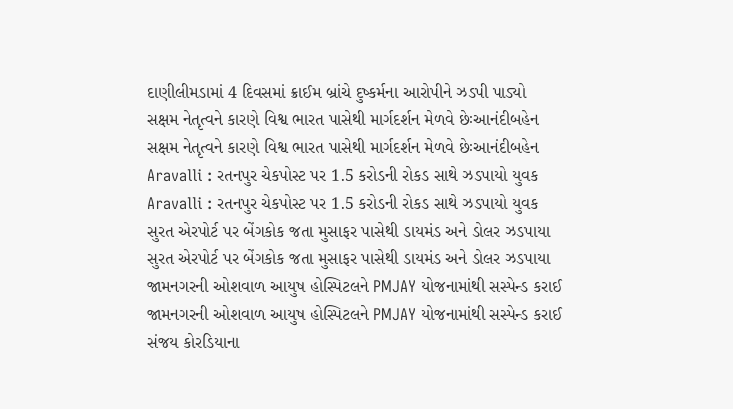દાણીલીમડામાં 4 દિવસમાં ક્રાઈમ બ્રાંચે દુષ્કર્મના આરોપીને ઝડપી પાડ્યો
સક્ષમ નેતૃત્વને કારણે વિશ્વ ભારત પાસેથી માર્ગદર્શન મેળવે છેઃઆનંદીબહેન
સક્ષમ નેતૃત્વને કારણે વિશ્વ ભારત પાસેથી માર્ગદર્શન મેળવે છેઃઆનંદીબહેન
Aravalli : રતનપુર ચેકપોસ્ટ પર 1.5 કરોડની રોકડ સાથે ઝડપાયો યુવક
Aravalli : રતનપુર ચેકપોસ્ટ પર 1.5 કરોડની રોકડ સાથે ઝડપાયો યુવક
સુરત એરપોર્ટ પર બેંગકોક જતા મુસાફર પાસેથી ડાયમંડ અને ડોલર ઝડપાયા
સુરત એરપોર્ટ પર બેંગકોક જતા મુસાફર પાસેથી ડાયમંડ અને ડોલર ઝડપાયા
જામનગરની ઓશવાળ આયુષ હોસ્પિટલને PMJAY યોજનામાંથી સસ્પેન્ડ કરાઈ
જામનગરની ઓશવાળ આયુષ હોસ્પિટલને PMJAY યોજનામાંથી સસ્પેન્ડ કરાઈ
સંજય કોરડિયાના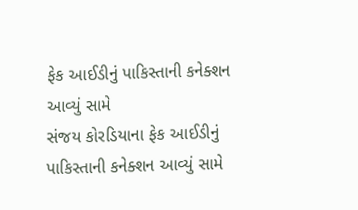ફેક આઈડીનું પાકિસ્તાની કનેક્શન આવ્યું સામે
સંજય કોરડિયાના ફેક આઈડીનું પાકિસ્તાની કનેક્શન આવ્યું સામે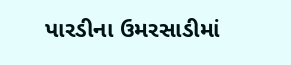પારડીના ઉમરસાડીમાં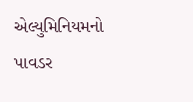એલ્યુમિનિયમનો પાવડર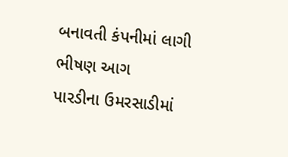બનાવતી કંપનીમાં લાગી ભીષણ આગ
પારડીના ઉમરસાડીમાં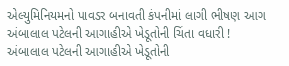એલ્યુમિનિયમનો પાવડર બનાવતી કંપનીમાં લાગી ભીષણ આગ
અંબાલાલ પટેલની આગાહીએ ખેડૂતોની ચિંતા વધારી !
અંબાલાલ પટેલની આગાહીએ ખેડૂતોની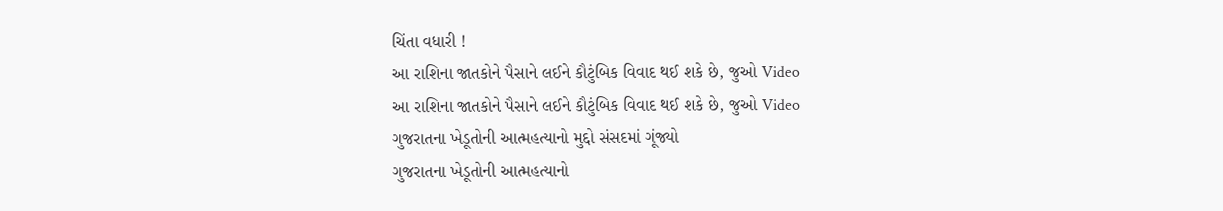ચિંતા વધારી !
આ રાશિના જાતકોને પૈસાને લઈને કૌટુંબિક વિવાદ થઈ શકે છે, જુઓ Video
આ રાશિના જાતકોને પૈસાને લઈને કૌટુંબિક વિવાદ થઈ શકે છે, જુઓ Video
ગુજરાતના ખેડૂતોની આત્મહત્યાનો મુદ્દો સંસદમાં ગૂંજ્યો
ગુજરાતના ખેડૂતોની આત્મહત્યાનો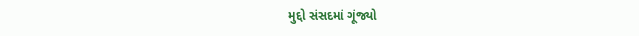મુદ્દો સંસદમાં ગૂંજ્યો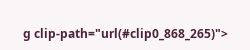g clip-path="url(#clip0_868_265)">